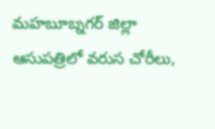మహబూబ్నగర్ జిల్లా ఆసుపత్రిలో వరుస చోరీలు,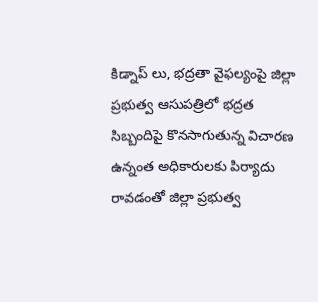కిడ్నాప్ లు, భద్రతా వైఫల్యంపై జిల్లా ప్రభుత్వ ఆసుపత్రిలో భద్రత సిబ్బందిపై కొనసాగుతున్న విచారణ ఉన్నంత అధికారులకు పిర్యాదు రావడంతో జిల్లా ప్రభుత్వ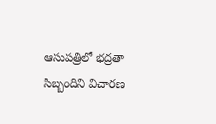ఆసుపత్రిలో భద్రతా సిబ్బందిని విచారణ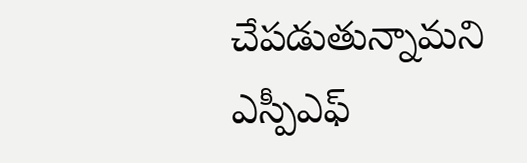చేపడుతున్నామని ఎస్పీఎఫ్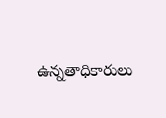ఉన్నతాధికారులు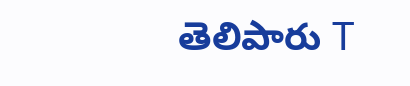తెలిపారు T